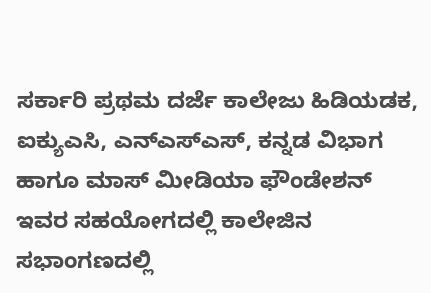ಸರ್ಕಾರಿ ಪ್ರಥಮ ದರ್ಜೆ ಕಾಲೇಜು ಹಿಡಿಯಡಕ, ಐಕ್ಯುಎಸಿ, ಎನ್ಎಸ್ಎಸ್, ಕನ್ನಡ ವಿಭಾಗ ಹಾಗೂ ಮಾಸ್ ಮೀಡಿಯಾ ಫೌಂಡೇಶನ್ ಇವರ ಸಹಯೋಗದಲ್ಲಿ ಕಾಲೇಜಿನ ಸಭಾಂಗಣದಲ್ಲಿ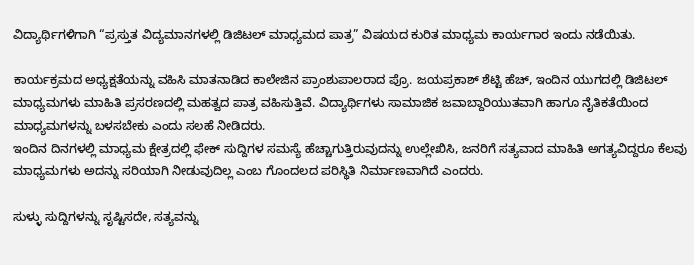ವಿದ್ಯಾರ್ಥಿಗಳಿಗಾಗಿ “ಪ್ರಸ್ತುತ ವಿದ್ಯಮಾನಗಳಲ್ಲಿ ಡಿಜಿಟಲ್ ಮಾಧ್ಯಮದ ಪಾತ್ರ” ವಿಷಯದ ಕುರಿತ ಮಾಧ್ಯಮ ಕಾರ್ಯಗಾರ ಇಂದು ನಡೆಯಿತು.

ಕಾರ್ಯಕ್ರಮದ ಅಧ್ಯಕ್ಷತೆಯನ್ನು ವಹಿಸಿ ಮಾತನಾಡಿದ ಕಾಲೇಜಿನ ಪ್ರಾಂಶುಪಾಲರಾದ ಪ್ರೊ. ಜಯಪ್ರಕಾಶ್ ಶೆಟ್ಟಿ ಹೆಚ್, ಇಂದಿನ ಯುಗದಲ್ಲಿ ಡಿಜಿಟಲ್ ಮಾಧ್ಯಮಗಳು ಮಾಹಿತಿ ಪ್ರಸರಣದಲ್ಲಿ ಮಹತ್ವದ ಪಾತ್ರ ವಹಿಸುತ್ತಿವೆ. ವಿದ್ಯಾರ್ಥಿಗಳು ಸಾಮಾಜಿಕ ಜವಾಬ್ದಾರಿಯುತವಾಗಿ ಹಾಗೂ ನೈತಿಕತೆಯಿಂದ ಮಾಧ್ಯಮಗಳನ್ನು ಬಳಸಬೇಕು ಎಂದು ಸಲಹೆ ನೀಡಿದರು.
ಇಂದಿನ ದಿನಗಳಲ್ಲಿ ಮಾಧ್ಯಮ ಕ್ಷೇತ್ರದಲ್ಲಿ ಫೇಕ್ ಸುದ್ದಿಗಳ ಸಮಸ್ಯೆ ಹೆಚ್ಚಾಗುತ್ತಿರುವುದನ್ನು ಉಲ್ಲೇಖಿಸಿ, ಜನರಿಗೆ ಸತ್ಯವಾದ ಮಾಹಿತಿ ಅಗತ್ಯವಿದ್ದರೂ ಕೆಲವು ಮಾಧ್ಯಮಗಳು ಅದನ್ನು ಸರಿಯಾಗಿ ನೀಡುವುದಿಲ್ಲ ಎಂಬ ಗೊಂದಲದ ಪರಿಸ್ಥಿತಿ ನಿರ್ಮಾಣವಾಗಿದೆ ಎಂದರು.

ಸುಳ್ಳು ಸುದ್ದಿಗಳನ್ನು ಸೃಷ್ಟಿಸದೇ, ಸತ್ಯವನ್ನು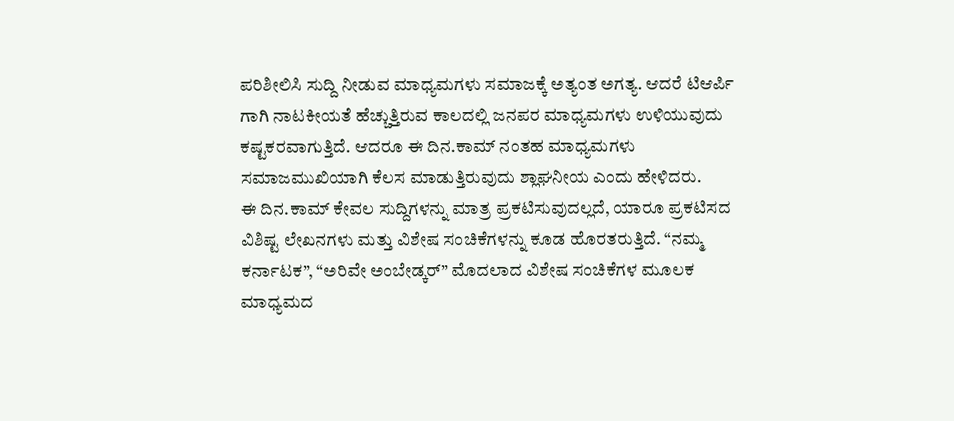ಪರಿಶೀಲಿಸಿ ಸುದ್ದಿ ನೀಡುವ ಮಾಧ್ಯಮಗಳು ಸಮಾಜಕ್ಕೆ ಅತ್ಯಂತ ಅಗತ್ಯ. ಆದರೆ ಟಿಆರ್ಪಿ ಗಾಗಿ ನಾಟಕೀಯತೆ ಹೆಚ್ಚುತ್ತಿರುವ ಕಾಲದಲ್ಲಿ ಜನಪರ ಮಾಧ್ಯಮಗಳು ಉಳಿಯುವುದು ಕಷ್ಟಕರವಾಗುತ್ತಿದೆ. ಆದರೂ ಈ ದಿನ.ಕಾಮ್ ನಂತಹ ಮಾಧ್ಯಮಗಳು ಸಮಾಜಮುಖಿಯಾಗಿ ಕೆಲಸ ಮಾಡುತ್ತಿರುವುದು ಶ್ಲಾಘನೀಯ ಎಂದು ಹೇಳಿದರು.
ಈ ದಿನ.ಕಾಮ್ ಕೇವಲ ಸುದ್ದಿಗಳನ್ನು ಮಾತ್ರ ಪ್ರಕಟಿಸುವುದಲ್ಲದೆ, ಯಾರೂ ಪ್ರಕಟಿಸದ ವಿಶಿಷ್ಟ ಲೇಖನಗಳು ಮತ್ತು ವಿಶೇಷ ಸಂಚಿಕೆಗಳನ್ನು ಕೂಡ ಹೊರತರುತ್ತಿದೆ. “ನಮ್ಮ ಕರ್ನಾಟಕ”, “ಅರಿವೇ ಅಂಬೇಡ್ಕರ್” ಮೊದಲಾದ ವಿಶೇಷ ಸಂಚಿಕೆಗಳ ಮೂಲಕ ಮಾಧ್ಯಮದ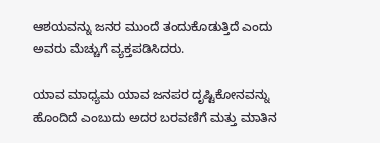ಆಶಯವನ್ನು ಜನರ ಮುಂದೆ ತಂದುಕೊಡುತ್ತಿದೆ ಎಂದು ಅವರು ಮೆಚ್ಚುಗೆ ವ್ಯಕ್ತಪಡಿಸಿದರು.

ಯಾವ ಮಾಧ್ಯಮ ಯಾವ ಜನಪರ ದೃಷ್ಟಿಕೋನವನ್ನು ಹೊಂದಿದೆ ಎಂಬುದು ಅದರ ಬರವಣಿಗೆ ಮತ್ತು ಮಾತಿನ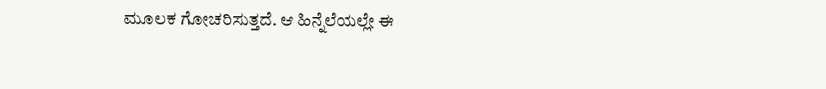ಮೂಲಕ ಗೋಚರಿಸುತ್ತದೆ. ಆ ಹಿನ್ನೆಲೆಯಲ್ಲೇ ಈ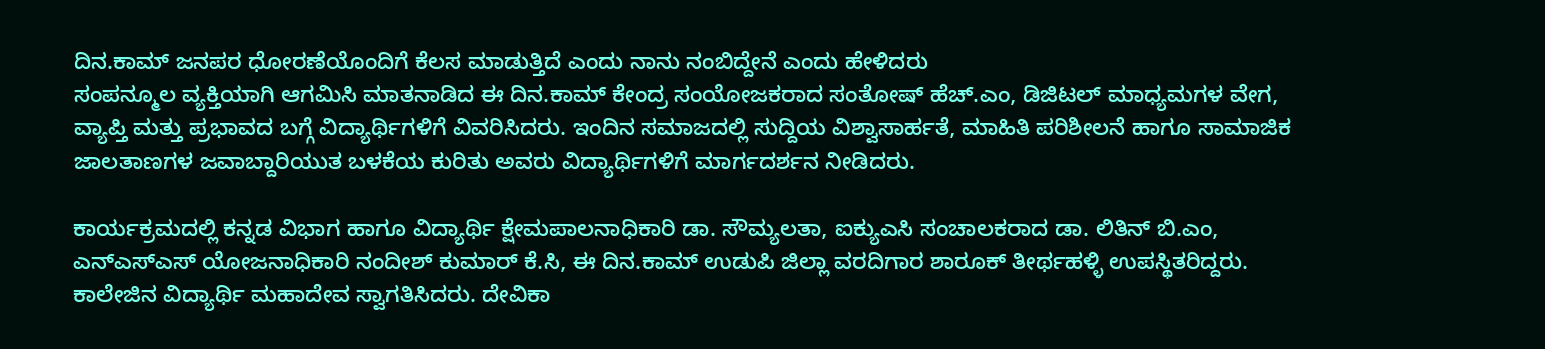ದಿನ.ಕಾಮ್ ಜನಪರ ಧೋರಣೆಯೊಂದಿಗೆ ಕೆಲಸ ಮಾಡುತ್ತಿದೆ ಎಂದು ನಾನು ನಂಬಿದ್ದೇನೆ ಎಂದು ಹೇಳಿದರು
ಸಂಪನ್ಮೂಲ ವ್ಯಕ್ತಿಯಾಗಿ ಆಗಮಿಸಿ ಮಾತನಾಡಿದ ಈ ದಿನ.ಕಾಮ್ ಕೇಂದ್ರ ಸಂಯೋಜಕರಾದ ಸಂತೋಷ್ ಹೆಚ್.ಎಂ, ಡಿಜಿಟಲ್ ಮಾಧ್ಯಮಗಳ ವೇಗ, ವ್ಯಾಪ್ತಿ ಮತ್ತು ಪ್ರಭಾವದ ಬಗ್ಗೆ ವಿದ್ಯಾರ್ಥಿಗಳಿಗೆ ವಿವರಿಸಿದರು. ಇಂದಿನ ಸಮಾಜದಲ್ಲಿ ಸುದ್ದಿಯ ವಿಶ್ವಾಸಾರ್ಹತೆ, ಮಾಹಿತಿ ಪರಿಶೀಲನೆ ಹಾಗೂ ಸಾಮಾಜಿಕ ಜಾಲತಾಣಗಳ ಜವಾಬ್ದಾರಿಯುತ ಬಳಕೆಯ ಕುರಿತು ಅವರು ವಿದ್ಯಾರ್ಥಿಗಳಿಗೆ ಮಾರ್ಗದರ್ಶನ ನೀಡಿದರು.

ಕಾರ್ಯಕ್ರಮದಲ್ಲಿ ಕನ್ನಡ ವಿಭಾಗ ಹಾಗೂ ವಿದ್ಯಾರ್ಥಿ ಕ್ಷೇಮಪಾಲನಾಧಿಕಾರಿ ಡಾ. ಸೌಮ್ಯಲತಾ, ಐಕ್ಯುಎಸಿ ಸಂಚಾಲಕರಾದ ಡಾ. ಲಿತಿನ್ ಬಿ.ಎಂ, ಎನ್ಎಸ್ಎಸ್ ಯೋಜನಾಧಿಕಾರಿ ನಂದೀಶ್ ಕುಮಾರ್ ಕೆ.ಸಿ, ಈ ದಿನ.ಕಾಮ್ ಉಡುಪಿ ಜಿಲ್ಲಾ ವರದಿಗಾರ ಶಾರೂಕ್ ತೀರ್ಥಹಳ್ಳಿ ಉಪಸ್ಥಿತರಿದ್ದರು.
ಕಾಲೇಜಿನ ವಿದ್ಯಾರ್ಥಿ ಮಹಾದೇವ ಸ್ವಾಗತಿಸಿದರು. ದೇವಿಕಾ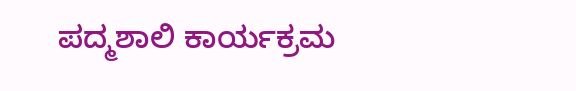ಪದ್ಮಶಾಲಿ ಕಾರ್ಯಕ್ರಮ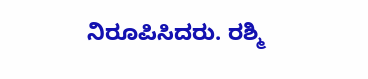ನಿರೂಪಿಸಿದರು. ರಶ್ಮಿ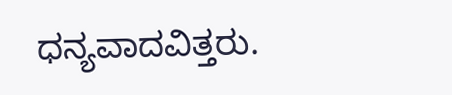ಧನ್ಯವಾದವಿತ್ತರು.